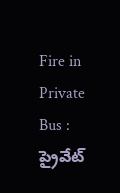Fire in Private Bus : ప్రైవేట్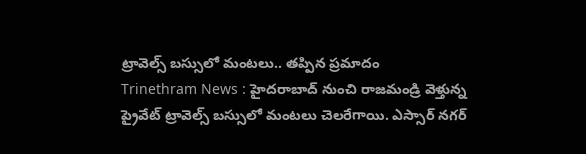ట్రావెల్స్ బస్సులో మంటలు.. తప్పిన ప్రమాదం
Trinethram News : హైదరాబాద్ నుంచి రాజమండ్రి వెళ్తున్న ప్రైవేట్ ట్రావెల్స్ బస్సులో మంటలు చెలరేగాయి. ఎస్సార్ నగర్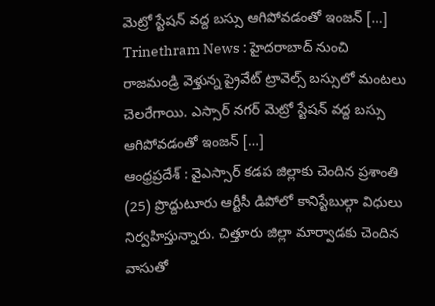మెట్రో స్టేషన్ వద్ద బస్సు ఆగిపోవడంతో ఇంజన్ […]
Trinethram News : హైదరాబాద్ నుంచి రాజమండ్రి వెళ్తున్న ప్రైవేట్ ట్రావెల్స్ బస్సులో మంటలు చెలరేగాయి. ఎస్సార్ నగర్ మెట్రో స్టేషన్ వద్ద బస్సు ఆగిపోవడంతో ఇంజన్ […]
ఆంధ్రప్రదేశ్ : వైఎస్సార్ కడప జిల్లాకు చెందిన ప్రశాంతి (25) ప్రొద్దుటూరు ఆర్టీసీ డిపోలో కానిస్టేబుల్గా విధులు నిర్వహిస్తున్నారు. చిత్తూరు జిల్లా మార్వాడకు చెందిన వాసుతో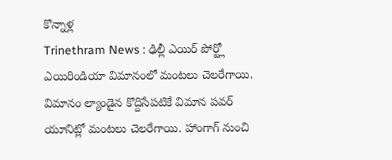కొన్నాళ్ల
Trinethram News : ఢిల్లీ ఎయిర్ పోర్ట్లో ఎయిరిండియా విమానంలో మంటలు చెలరేగాయి. విమానం ల్యాండైన కొద్దిసేపటికే విమాన పవర్ యూనిట్లో మంటలు చెలరేగాయి. హాంగాగ్ నుంచి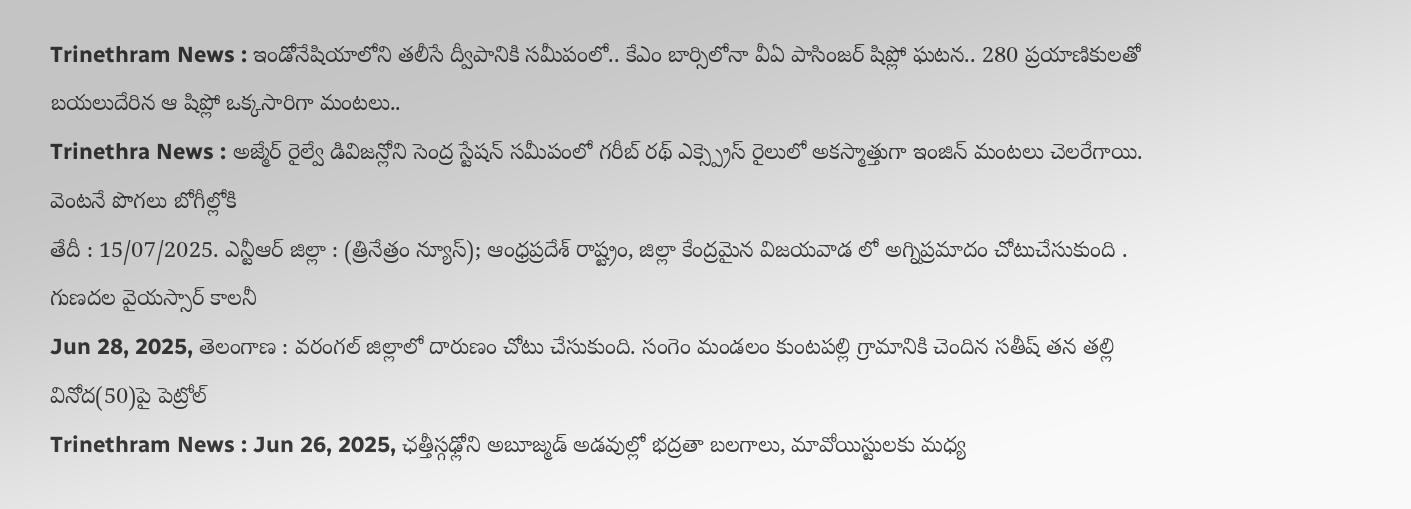Trinethram News : ఇండోనేషియాలోని తలీసే ద్వీపానికి సమీపంలో.. కేఎం బార్సిలోనా వీఏ పాసింజర్ షిప్లో ఘటన.. 280 ప్రయాణికులతో బయలుదేరిన ఆ షిప్లో ఒక్కసారిగా మంటలు..
Trinethra News : అజ్మేర్ రైల్వే డివిజన్లోని సెంద్ర స్టేషన్ సమీపంలో గరీబ్ రథ్ ఎక్స్ప్రెస్ రైలులో అకస్మాత్తుగా ఇంజిన్ మంటలు చెలరేగాయి. వెంటనే పొగలు బోగీల్లోకి
తేదీ : 15/07/2025. ఎన్టీఆర్ జిల్లా : (త్రినేత్రం న్యూస్); ఆంధ్రప్రదేశ్ రాష్ట్రం, జిల్లా కేంద్రమైన విజయవాడ లో అగ్నిప్రమాదం చోటుచేసుకుంది . గుణదల వైయస్సార్ కాలనీ
Jun 28, 2025, తెలంగాణ : వరంగల్ జిల్లాలో దారుణం చోటు చేసుకుంది. సంగెం మండలం కుంటపల్లి గ్రామానికి చెందిన సతీష్ తన తల్లి వినోద(50)పై పెట్రోల్
Trinethram News : Jun 26, 2025, ఛత్తీస్గఢ్లోని అబూజ్మడ్ అడవుల్లో భద్రతా బలగాలు, మావోయిస్టులకు మధ్య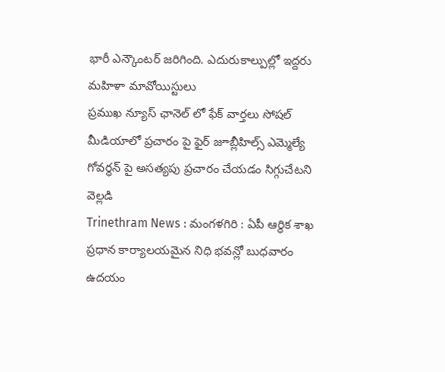భారీ ఎన్కౌంటర్ జరిగింది. ఎదురుకాల్పుల్లో ఇద్దరు మహిళా మావోయిస్టులు
ప్రముఖ న్యూస్ ఛానెల్ లో ఫేక్ వార్తలు సోషల్ మీడియాలో ప్రచారం పై ఫైర్ జూబ్లీహిల్స్ ఎమ్మెల్యే గోవర్ధన్ పై అసత్యపు ప్రచారం చేయడం సిగ్గుచేటని వెల్లడి
Trinethram News : మంగళగిరి : ఏపీ ఆర్థిక శాఖ ప్రధాన కార్యాలయమైన నిధి భవన్లో బుధవారం ఉదయం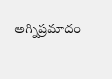అగ్నిప్రమాదం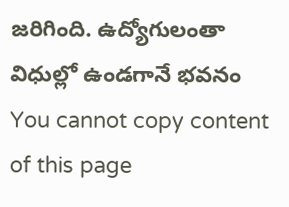జరిగింది. ఉద్యోగులంతా విధుల్లో ఉండగానే భవనం
You cannot copy content of this page